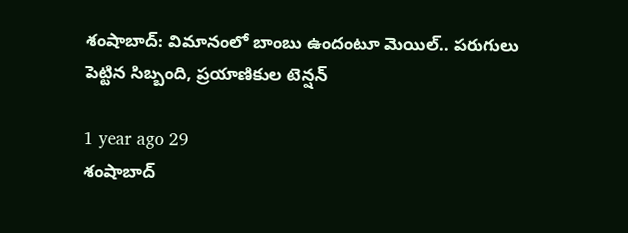శంషాబాద్: విమానంలో బాంబు ఉందంటూ మెయిల్‌.. పరుగులు పెట్టిన సిబ్బంది, ప్రయాణికుల టెన్షన్

1 year ago 29
శంషాబాద్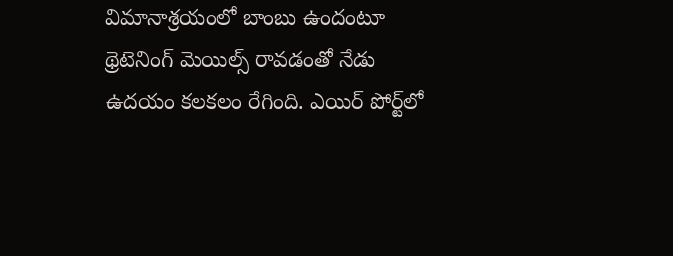విమానాశ్రయంలో బాంబు ఉందంటూ థ్రెటెనింగ్ మెయిల్స్ రావడంతో నేడు ఉదయం కలకలం రేగింది. ఎయిర్ పోర్ట్‌లో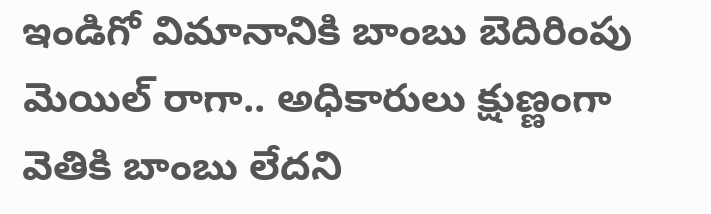ఇండిగో విమానానికి బాంబు బెదిరింపు మెయిల్ రాగా.. అధికారులు క్షుణ్ణంగా వెతికి బాంబు లేదని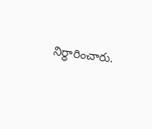నిర్ధారించారు.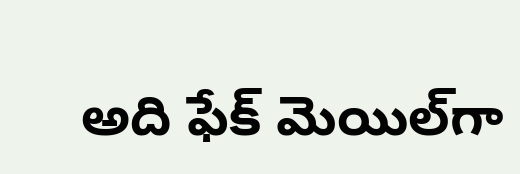అది ఫేక్ మెయిల్‌గా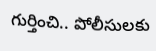గుర్తించి.. పోలీసులకు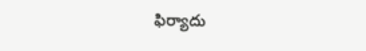ఫిర్యాదు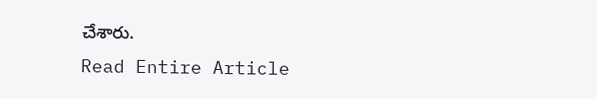చేశారు.
Read Entire Article